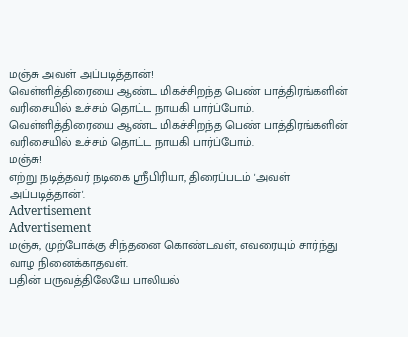மஞ்சு அவள் அப்படித்தான்!
வெள்ளித்திரையை ஆண்ட மிகச்சிறந்த பெண் பாத்திரங்களின் வரிசையில் உச்சம் தொட்ட நாயகி பார்ப்போம்.
வெள்ளித்திரையை ஆண்ட மிகச்சிறந்த பெண் பாத்திரங்களின் வரிசையில் உச்சம் தொட்ட நாயகி பார்ப்போம்.
மஞ்சு!
எற்று நடித்தவர் நடிகை ஸ்ரீபிரியா, திரைப்படம் 'அவள் அப்படித்தான்'.
Advertisement
Advertisement
மஞ்சு, முற்போக்கு சிந்தனை கொண்டவள், எவரையும் சார்ந்து வாழ நினைக்காதவள்.
பதின் பருவத்திலேயே பாலியல்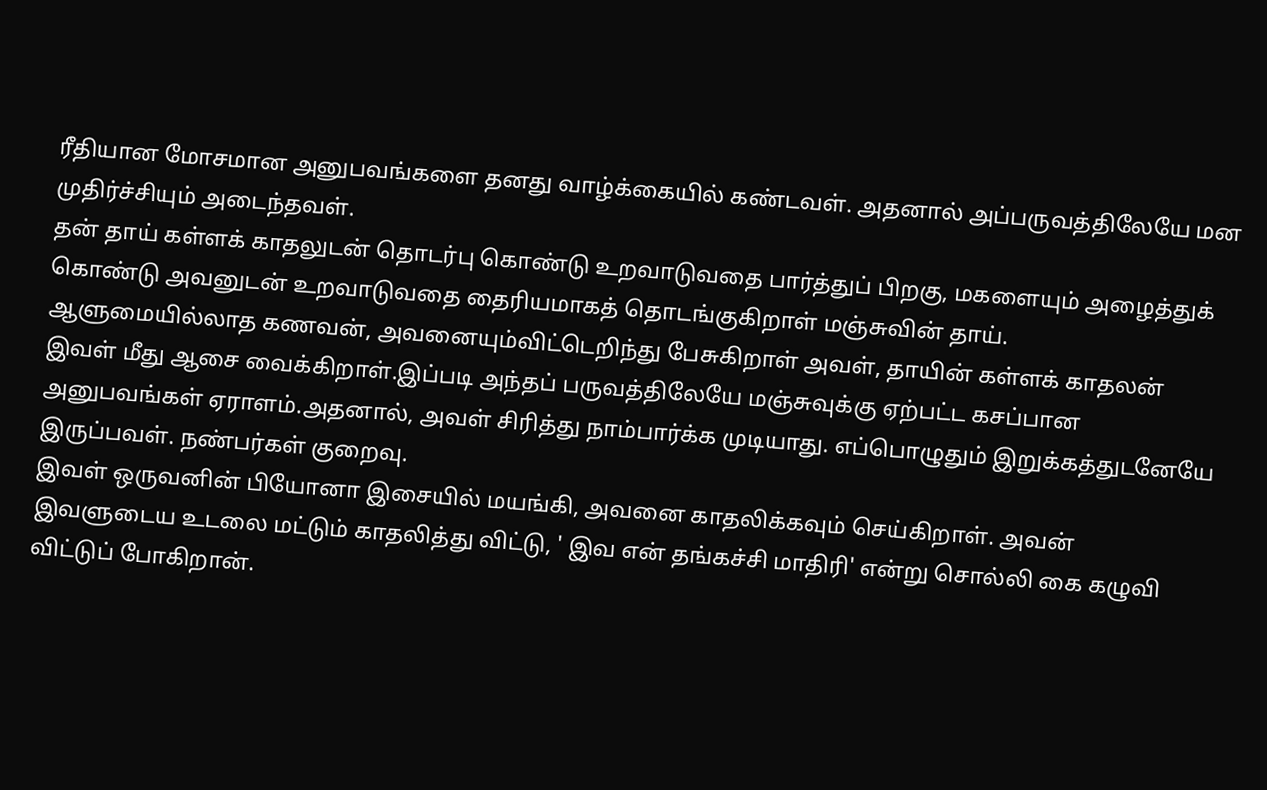ரீதியான மோசமான அனுபவங்களை தனது வாழ்க்கையில் கண்டவள். அதனால் அப்பருவத்திலேயே மன முதிர்ச்சியும் அடைந்தவள்.
தன் தாய் கள்ளக் காதலுடன் தொடர்பு கொண்டு உறவாடுவதை பார்த்துப் பிறகு, மகளையும் அழைத்துக் கொண்டு அவனுடன் உறவாடுவதை தைரியமாகத் தொடங்குகிறாள் மஞ்சுவின் தாய்.
ஆளுமையில்லாத கணவன், அவனையும்விட்டெறிந்து பேசுகிறாள் அவள், தாயின் கள்ளக் காதலன் இவள் மீது ஆசை வைக்கிறாள்.இப்படி அந்தப் பருவத்திலேயே மஞ்சுவுக்கு ஏற்பட்ட கசப்பான அனுபவங்கள் ஏராளம்.அதனால், அவள் சிரித்து நாம்பார்க்க முடியாது. எப்பொழுதும் இறுக்கத்துடனேயே இருப்பவள். நண்பர்கள் குறைவு.
இவள் ஒருவனின் பியோனா இசையில் மயங்கி, அவனை காதலிக்கவும் செய்கிறாள். அவன் இவளுடைய உடலை மட்டும் காதலித்து விட்டு, ' இவ என் தங்கச்சி மாதிரி' என்று சொல்லி கை கழுவி விட்டுப் போகிறான்.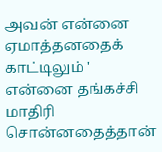அவன் என்னை ஏமாத்தனதைக் காட்டிலும் ' என்னை தங்கச்சி மாதிரி சொன்னதைத்தான்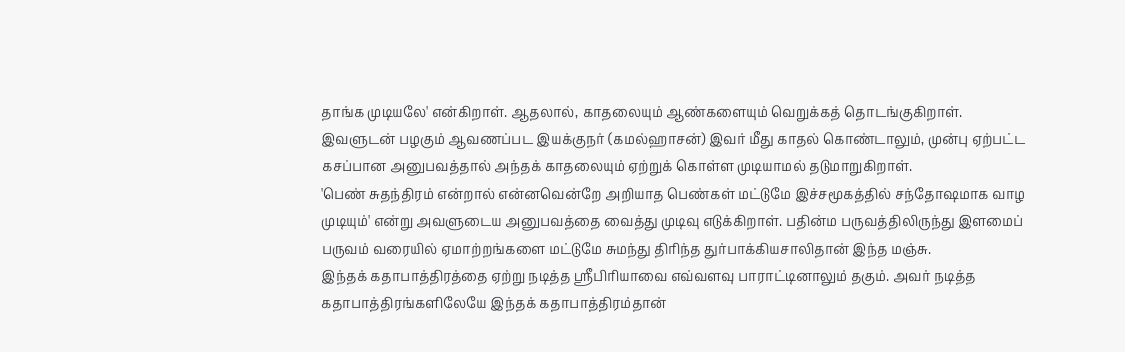தாங்க முடியலே' என்கிறாள். ஆதலால், காதலையும் ஆண்களையும் வெறுக்கத் தொடங்குகிறாள்.
இவளுடன் பழகும் ஆவணப்பட இயக்குநர் (கமல்ஹாசன்) இவர் மீது காதல் கொண்டாலும், முன்பு ஏற்பட்ட கசப்பான அனுபவத்தால் அந்தக் காதலையும் ஏற்றுக் கொள்ள முடியாமல் தடுமாறுகிறாள்.
'பெண் சுதந்திரம் என்றால் என்னவென்றே அறியாத பெண்கள் மட்டுமே இச்சமூகத்தில் சந்தோஷமாக வாழ முடியும்' என்று அவளுடைய அனுபவத்தை வைத்து முடிவு எடுக்கிறாள். பதின்ம பருவத்திலிருந்து இளமைப் பருவம் வரையில் ஏமாற்றங்களை மட்டுமே சுமந்து திரிந்த துர்பாக்கியசாலிதான் இந்த மஞ்சு.
இந்தக் கதாபாத்திரத்தை ஏற்று நடித்த ஸ்ரீபிரியாவை எவ்வளவு பாராட்டினாலும் தகும். அவர் நடித்த கதாபாத்திரங்களிலேயே இந்தக் கதாபாத்திரம்தான்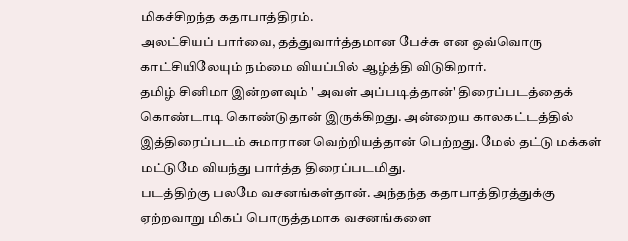மிகச்சிறந்த கதாபாத்திரம்.
அலட்சியப் பார்வை, தத்துவார்த்தமான பேச்சு என ஒவ்வொரு காட்சியிலேயும் நம்மை வியப்பில் ஆழ்த்தி விடுகிறார்.
தமிழ் சினிமா இன்றளவும் ' அவள் அப்படித்தான்' திரைப்படத்தைக் கொண்டாடி கொண்டுதான் இருக்கிறது. அன்றைய காலகட்டத்தில் இத்திரைப்படம் சுமாரான வெற்றியத்தான் பெற்றது. மேல் தட்டு மக்கள் மட்டுமே வியந்து பார்த்த திரைப்படமிது.
படத்திற்கு பலமே வசனங்கள்தான். அந்தந்த கதாபாத்திரத்துக்கு ஏற்றவாறு மிகப் பொருத்தமாக வசனங்களை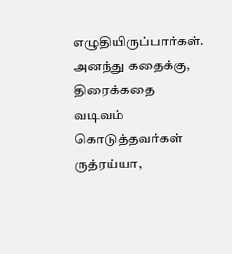எழுதியிருப்பார்கள். அனந்து கதைக்கு, திரைக்கதை வடிவம் கொடுத்தவர்கள் ருத்ரய்யா,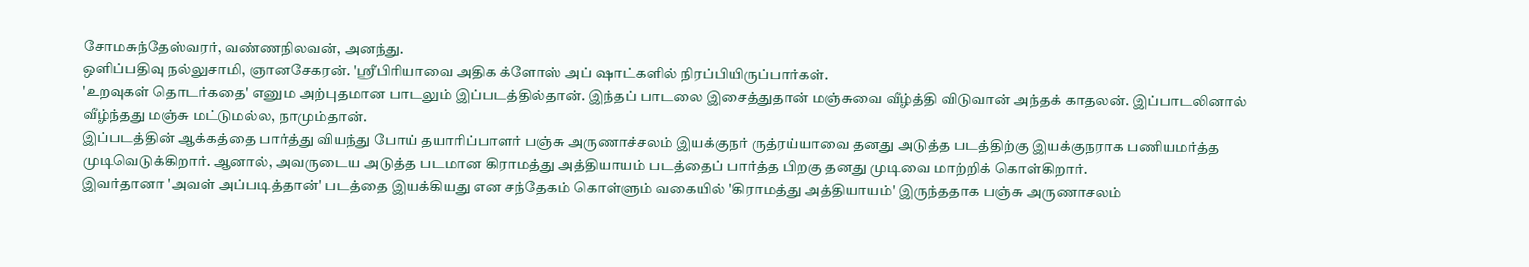சோமசுந்தேஸ்வரர், வண்ணநிலவன், அனந்து.
ஒளிப்பதிவு நல்லுசாமி, ஞானசேகரன். 'ஸ்ரீபிரியாவை அதிக க்ளோஸ் அப் ஷாட்களில் நிரப்பியிருப்பார்கள்.
'உறவுகள் தொடர்கதை' எனும அற்புதமான பாடலும் இப்படத்தில்தான். இந்தப் பாடலை இசைத்துதான் மஞ்சுவை வீழ்த்தி விடுவான் அந்தக் காதலன். இப்பாடலினால் வீழ்ந்தது மஞ்சு மட்டுமல்ல, நாமும்தான்.
இப்படத்தின் ஆக்கத்தை பார்த்து வியந்து போய் தயாரிப்பாளர் பஞ்சு அருணாச்சலம் இயக்குநர் ருத்ரய்யாவை தனது அடுத்த படத்திற்கு இயக்குநராக பணியமர்த்த முடிவெடுக்கிறார். ஆனால், அவருடைய அடுத்த படமான கிராமத்து அத்தியாயம் படத்தைப் பார்த்த பிறகு தனது முடிவை மாற்றிக் கொள்கிறார்.
இவர்தானா 'அவள் அப்படித்தான்' படத்தை இயக்கியது என சந்தேகம் கொள்ளும் வகையில் 'கிராமத்து அத்தியாயம்' இருந்ததாக பஞ்சு அருணாசலம்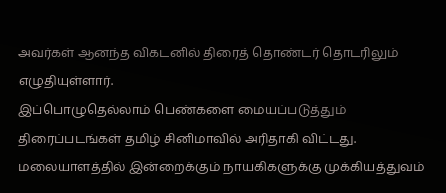அவர்கள் ஆனந்த விகடனில் திரைத் தொண்டர் தொடரிலும் எழுதியுள்ளார்.
இப்பொழுதெல்லாம் பெண்களை மையப்படுத்தும் திரைப்படங்கள் தமிழ் சினிமாவில் அரிதாகி விட்டது. மலையாளத்தில் இன்றைக்கும் நாயகிகளுக்கு முக்கியத்துவம்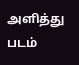அளித்து படம்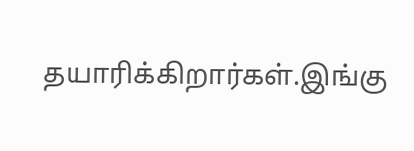தயாரிக்கிறார்கள்.இங்கு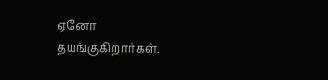ஏனோ தயங்குகிறார்கள்.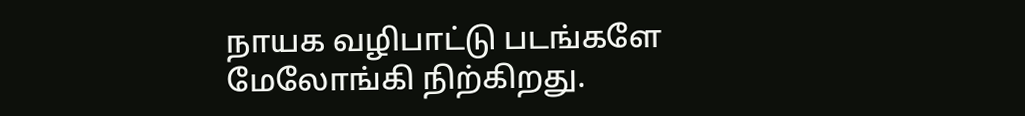நாயக வழிபாட்டு படங்களே மேலோங்கி நிற்கிறது.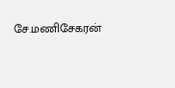சே.மணிசேகரன்